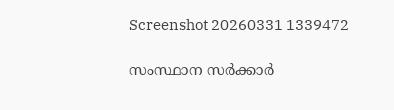Screenshot 20260331 1339472

സംസ്ഥാന സര്‍ക്കാര്‍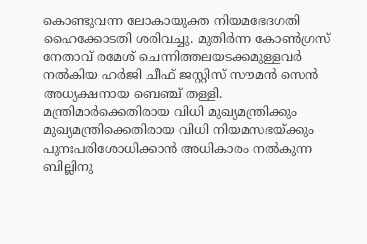കൊണ്ടുവന്ന ലോകായുക്ത നിയമഭേദഗതി ഹൈക്കോടതി ശരിവച്ചു. മുതിര്‍ന്ന കോണ്‍ഗ്രസ് നേതാവ് രമേശ് ചെന്നിത്തലയടക്കമുള്ളവര്‍ നല്‍കിയ ഹര്‍ജി ചീഫ് ജസ്റ്റിസ് സൗമന്‍ സെന്‍ അധ്യക്ഷനായ ബെഞ്ച് തള്ളി. മന്ത്രിമാര്‍ക്കെതിരായ വിധി മുഖ്യമന്ത്രിക്കും മുഖ്യമന്ത്രിക്കെതിരായ വിധി നിയമസഭയ്ക്കും പുനഃപരിശോധിക്കാന്‍ അധികാരം നല്‍കുന്ന ബില്ലിനു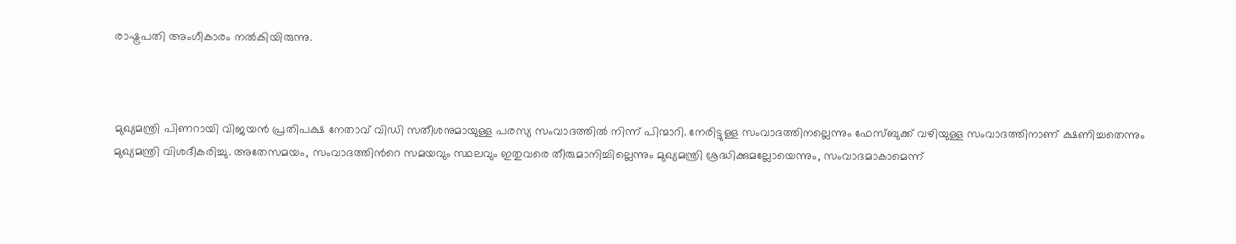രാഷ്ട്രപതി അംഗീകാരം നല്‍കിയിരുന്നു.



മുഖ്യമന്ത്രി പിണറായി വിജയൻ പ്രതിപക്ഷ നേതാവ് വിഡി സതീശനുമായുള്ള പരസ്യ സംവാദത്തിൽ നിന്ന് പിന്മാറി. നേരിട്ടുള്ള സംവാദത്തിനല്ലെന്നും ഫേസ്ബുക്ക് വഴിയുള്ള സംവാദത്തിനാണ് ക്ഷണിച്ചതെന്നും മുഖ്യമന്ത്രി വിശദീകരിച്ചു. അതേസമയം, സംവാദത്തിന്‍റെ സമയവും സ്ഥലവും ഇതുവരെ തീരുമാനിച്ചില്ലെന്നും മുഖ്യമന്ത്രി ശ്രദ്ധിക്കുമല്ലോയെന്നും, സംവാദമാകാമെന്ന്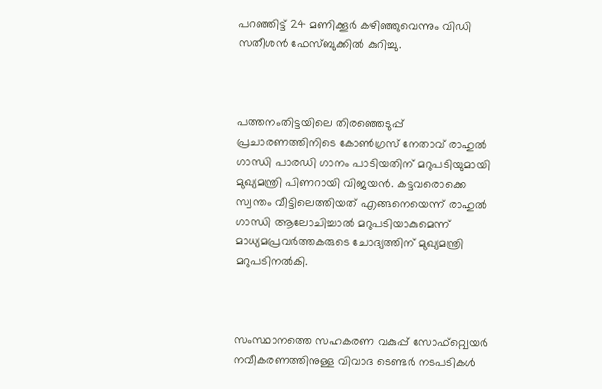പറഞ്ഞിട്ട് 24 മണിക്കൂര്‍ കഴിഞ്ഞുവെന്നും വിഡി സതീശൻ ഫേസ്ബുക്കിൽ കുറിച്ചു.



പത്തനംതിട്ടയിലെ തിരഞ്ഞെടുപ്പ് പ്രചാരണത്തിനിടെ കോൺഗ്രസ് നേതാവ് രാഹുൽ ഗാന്ധി പാരഡി ഗാനം പാടിയതിന് മറുപടിയുമായി മുഖ്യമന്ത്രി പിണറായി വിജയൻ. കട്ടവരൊക്കെ സ്വന്തം വീട്ടിലെത്തിയത് എങ്ങനെയെന്ന് രാഹുൽ ഗാന്ധി ആലോചിച്ചാൽ മറുപടിയാകുമെന്ന് മാധ്യമപ്രവർത്തകരുടെ ചോദ്യത്തിന് മുഖ്യമന്ത്രി മറുപടിനൽകി.



സംസ്ഥാനത്തെ സഹകരണ വകുപ്പ് സോഫ്റ്റ്വെയര്‍ നവീകരണത്തിനുള്ള വിവാദ ടെണ്ടര്‍ നടപടികള്‍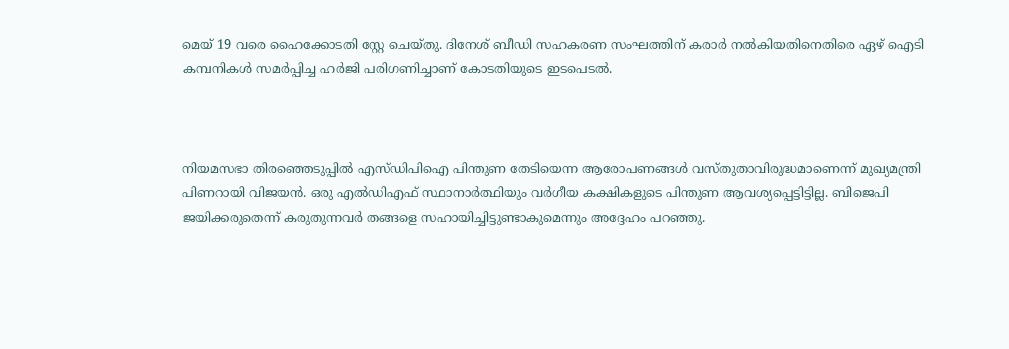മെയ് 19 വരെ ഹൈക്കോടതി സ്റ്റേ ചെയ്തു. ദിനേശ് ബീഡി സഹകരണ സംഘത്തിന് കരാര്‍ നല്‍കിയതിനെതിരെ ഏഴ് ഐടി കമ്പനികള്‍ സമര്‍പ്പിച്ച ഹര്‍ജി പരിഗണിച്ചാണ് കോടതിയുടെ ഇടപെടല്‍.



നിയമസഭാ തിരഞ്ഞെടുപ്പില്‍ എസ്ഡിപിഐ പിന്തുണ തേടിയെന്ന ആരോപണങ്ങള്‍ വസ്തുതാവിരുദ്ധമാണെന്ന് മുഖ്യമന്ത്രി പിണറായി വിജയന്‍. ഒരു എല്‍ഡിഎഫ് സ്ഥാനാര്‍ത്ഥിയും വര്‍ഗീയ കക്ഷികളുടെ പിന്തുണ ആവശ്യപ്പെട്ടിട്ടില്ല. ബിജെപി ജയിക്കരുതെന്ന് കരുതുന്നവര്‍ തങ്ങളെ സഹായിച്ചിട്ടുണ്ടാകുമെന്നും അദ്ദേഹം പറഞ്ഞു.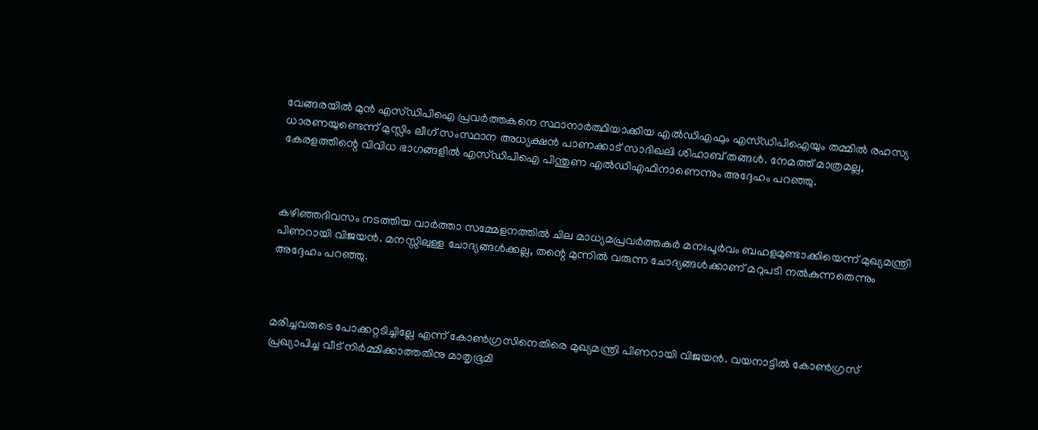വേങ്ങരയില്‍ മുന്‍ എസ്ഡിപിഐ പ്രവര്‍ത്തകനെ സ്ഥാനാര്‍ത്ഥിയാക്കിയ എല്‍ഡിഎഫും എസ്ഡിപിഐയും തമ്മില്‍ രഹസ്യ ധാരണയുണ്ടെന്ന് മുസ്ലിം ലീഗ് സംസ്ഥാന അധ്യക്ഷന്‍ പാണക്കാട് സാദിഖലി ശിഹാബ് തങ്ങള്‍. നേമത്ത് മാത്രമല്ല, കേരളത്തിന്റെ വിവിധ ഭാഗങ്ങളില്‍ എസ്ഡിപിഐ പിന്തുണ എല്‍ഡിഎഫിനാണെന്നും അദ്ദേഹം പറഞ്ഞു.



കഴിഞ്ഞദിവസം നടത്തിയ വാര്‍ത്താ സമ്മേളനത്തില്‍ ചില മാധ്യമപ്രവര്‍ത്തകര്‍ മനഃപൂര്‍വം ബഹളമുണ്ടാക്കിയെന്ന് മുഖ്യമന്ത്രി പിണറായി വിജയന്‍. മനസ്സിലുള്ള ചോദ്യങ്ങള്‍ക്കല്ല, തന്റെ മുന്നില്‍ വരുന്ന ചോദ്യങ്ങള്‍ക്കാണ് മറുപടി നല്‍കുന്നതെന്നും അദ്ദേഹം പറഞ്ഞു.



മരിച്ചവരുടെ പോക്കറ്റടിച്ചില്ലേ എന്ന് കോണ്‍ഗ്രസിനെതിരെ മുഖ്യമന്ത്രി പിണറായി വിജയന്‍. വയനാട്ടില്‍ കോണ്‍ഗ്രസ് പ്രഖ്യാപിച്ച വീട് നിര്‍മ്മിക്കാത്തതിനു മാതൃഭൂമി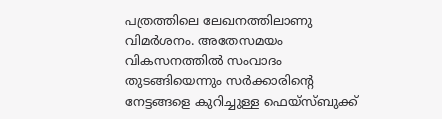പത്രത്തിലെ ലേഖനത്തിലാണു വിമര്‍ശനം. അതേസമയം വികസനത്തില്‍ സംവാദം തുടങ്ങിയെന്നും സര്‍ക്കാരിന്റെ നേട്ടങ്ങളെ കുറിച്ചുള്ള ഫെയ്സ്ബുക്ക്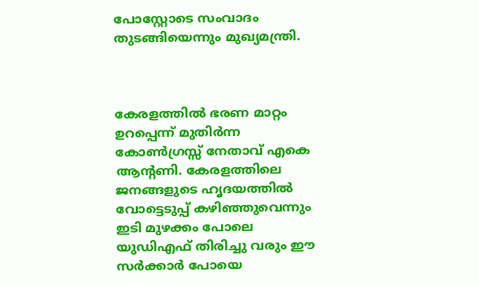പോസ്റ്റോടെ സംവാദം തുടങ്ങിയെന്നും മുഖ്യമന്ത്രി.



കേരളത്തില്‍ ഭരണ മാറ്റം ഉറപ്പെന്ന് മുതിർന്ന കോൺഗ്രസ്സ് നേതാവ് എകെ ആന്‍റണി. കേരളത്തിലെ ജനങ്ങളുടെ ഹൃദയത്തിൽ വോട്ടെടുപ്പ് കഴിഞ്ഞുവെന്നും ഇടി മുഴക്കം പോലെ യുഡിഎഫ് തിരിച്ചു വരും ഈ സർക്കാർ പോയെ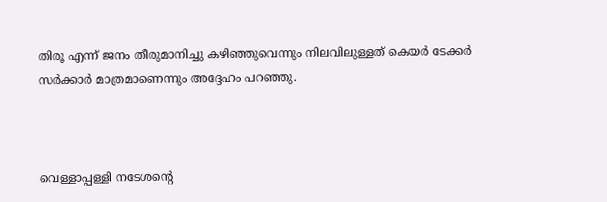തിരൂ എന്ന് ജനം തീരുമാനിച്ചു കഴിഞ്ഞുവെന്നും നിലവിലുള്ളത് കെയർ ടേക്കർ സർക്കാർ മാത്രമാണെന്നും അദ്ദേഹം പറഞ്ഞു.



വെള്ളാപ്പള്ളി നടേശന്റെ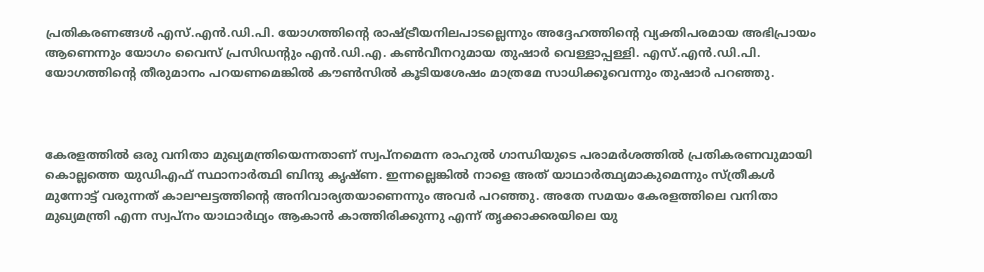പ്രതികരണങ്ങൾ എസ്.എൻ.ഡി.പി. യോഗത്തിന്റെ രാഷ്ട്രീയനിലപാടല്ലെന്നും അദ്ദേഹത്തിന്റെ വ്യക്തിപരമായ അഭിപ്രായം ആണെന്നും യോഗം വൈസ് പ്രസിഡന്റും എൻ.ഡി.എ. കൺവീനറുമായ തുഷാർ വെള്ളാപ്പള്ളി. എസ്.എൻ.ഡി.പി. യോഗത്തിന്റെ തീരുമാനം പറയണമെങ്കിൽ കൗൺസിൽ കൂടിയശേഷം മാത്രമേ സാധിക്കൂവെന്നും തുഷാർ പറഞ്ഞു.



കേരളത്തിൽ ഒരു വനിതാ മുഖ്യമന്ത്രിയെന്നതാണ് സ്വപ്നമെന്ന രാഹുൽ ഗാന്ധിയുടെ പരാമർശത്തില്‍ പ്രതികരണവുമായി കൊല്ലത്തെ യുഡിഎഫ് സ്ഥാനാർത്ഥി ബിന്ദു കൃഷ്ണ. ഇന്നല്ലെങ്കിൽ നാളെ അത് യാഥാർത്ഥ്യമാകുമെന്നും സ്ത്രീകൾ മുന്നോട്ട് വരുന്നത് കാലഘട്ടത്തിൻ്റെ അനിവാര്യതയാണെന്നും അവർ പറഞ്ഞു. അതേ സമയം കേരളത്തിലെ വനിതാ മുഖ്യമന്ത്രി എന്ന സ്വപ്നം യാഥാർഥ്യം ആകാൻ കാത്തിരിക്കുന്നു എന്ന് തൃക്കാക്കരയിലെ യു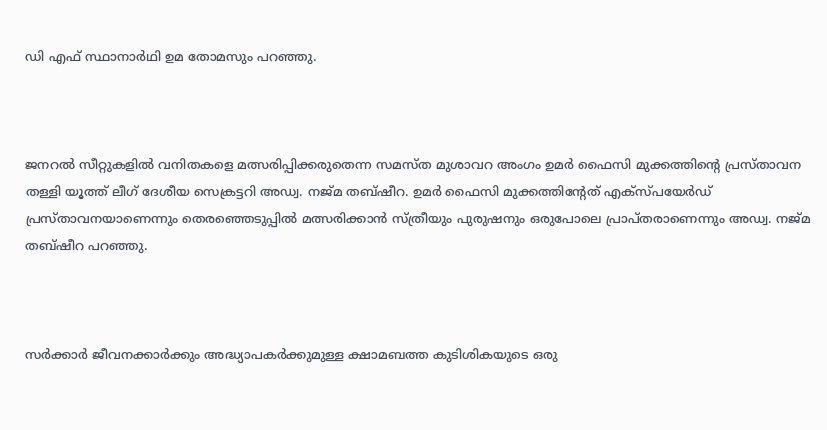ഡി എഫ് സ്ഥാനാർഥി ഉമ തോമസും പറഞ്ഞു.



ജനറൽ സീറ്റുകളിൽ വനിതകളെ മത്സരിപ്പിക്കരുതെന്ന സമസ്ത മുശാവറ അംഗം ഉമർ ഫൈസി മുക്കത്തിന്റെ പ്രസ്താവന തള്ളി യൂത്ത് ലീഗ് ദേശീയ സെക്രട്ടറി അഡ്വ. നജ്മ തബ്ഷീറ. ഉമർ ഫൈസി മുക്കത്തിന്‍റേത് എക്സ്പയേർഡ് പ്രസ്താവനയാണെന്നും തെരഞ്ഞെടുപ്പിൽ മത്സരിക്കാൻ സ്ത്രീയും പുരുഷനും ഒരുപോലെ പ്രാപ്തരാണെന്നും അഡ്വ. നജ്മ തബ്ഷീറ പറഞ്ഞു.



സര്‍ക്കാര്‍ ജീവനക്കാര്‍ക്കും അദ്ധ്യാപകര്‍ക്കുമുള്ള ക്ഷാമബത്ത കുടിശികയുടെ ഒരു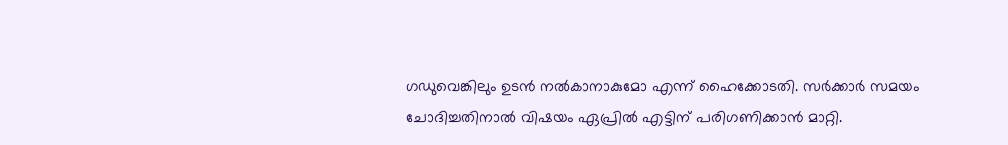ഗഡുവെങ്കിലും ഉടന്‍ നല്‍കാനാകുമോ എന്ന് ഹൈക്കോടതി. സര്‍ക്കാര്‍ സമയം ചോദിച്ചതിനാല്‍ വിഷയം ഏപ്രില്‍ എട്ടിന് പരിഗണിക്കാന്‍ മാറ്റി.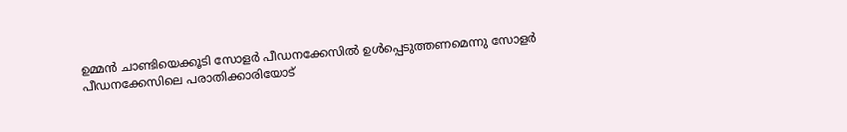ഉമ്മന്‍ ചാണ്ടിയെക്കൂടി സോളര്‍ പീഡനക്കേസില്‍ ഉള്‍പ്പെടുത്തണമെന്നു സോളര്‍ പീഡനക്കേസിലെ പരാതിക്കാരിയോട്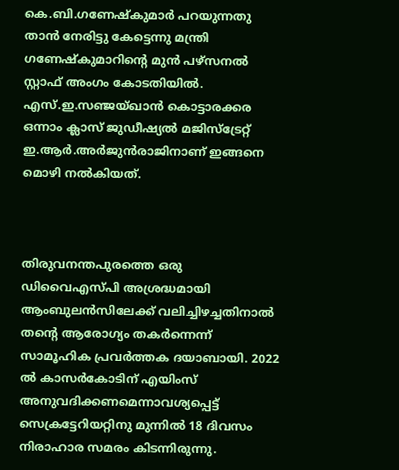കെ.ബി.ഗണേഷ്‌കുമാര്‍ പറയുന്നതു താന്‍ നേരിട്ടു കേട്ടെന്നു മന്ത്രി ഗണേഷ്‌കുമാറിന്റെ മുന്‍ പഴ്‌സനല്‍ സ്റ്റാഫ് അംഗം കോടതിയില്‍. എസ്.ഇ.സഞ്ജയ്ഖാന്‍ കൊട്ടാരക്കര ഒന്നാം ക്ലാസ് ജുഡീഷ്യല്‍ മജിസ്‌ട്രേറ്റ് ഇ.ആര്‍.അര്‍ജുന്‍രാജിനാണ് ഇങ്ങനെ മൊഴി നല്‍കിയത്.



തിരുവനന്തപുരത്തെ ഒരു ഡിവൈഎസ്പി അശ്രദ്ധമായി ആംബുലന്‍സിലേക്ക് വലിച്ചിഴച്ചതിനാല്‍ തന്റെ ആരോഗ്യം തകര്‍ന്നെന്ന് സാമൂഹിക പ്രവര്‍ത്തക ദയാബായി. 2022 ല്‍ കാസര്‍കോടിന് എയിംസ് അനുവദിക്കണമെന്നാവശ്യപ്പെട്ട് സെക്രട്ടേറിയറ്റിനു മുന്നില്‍ 18 ദിവസം നിരാഹാര സമരം കിടന്നിരുന്നു.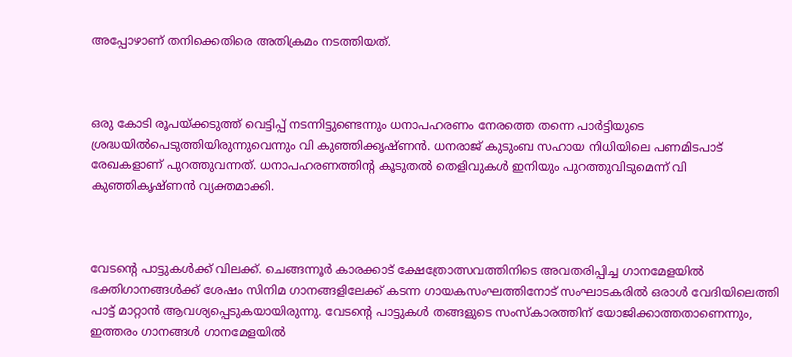അപ്പോഴാണ് തനിക്കെതിരെ അതിക്രമം നടത്തിയത്.



ഒരു കോടി രൂപയ്ക്കടുത്ത് വെട്ടിപ്പ് നടന്നിട്ടുണ്ടെന്നും ധനാപഹരണം നേരത്തെ തന്നെ പാർട്ടിയുടെ ശ്രദ്ധയിൽപെടുത്തിയിരുന്നുവെന്നും വി കുഞ്ഞിക്കൃഷ്ണൻ. ധനരാജ് കുടുംബ സഹായ നിധിയിലെ പണമിടപാട് രേഖകളാണ് പുറത്തുവന്നത്. ധനാപഹരണത്തിന്റ കൂടുതൽ തെളിവുകൾ ഇനിയും പുറത്തുവിടുമെന്ന് വി കുഞ്ഞികൃഷ്ണൻ വ്യക്തമാക്കി.



വേടന്റെ പാട്ടുകൾക്ക് വിലക്ക്. ചെങ്ങന്നൂർ കാരക്കാട് ക്ഷേത്രോത്സവത്തിനിടെ അവതരിപ്പിച്ച ഗാനമേളയിൽ ഭക്തിഗാനങ്ങൾക്ക് ശേഷം സിനിമ ഗാനങ്ങളിലേക്ക് കടന്ന ഗായകസംഘത്തിനോട് സംഘാടകരിൽ ഒരാൾ വേദിയിലെത്തി പാട്ട് മാറ്റാൻ ആവശ്യപ്പെടുകയായിരുന്നു. വേടന്റെ പാട്ടുകൾ തങ്ങളുടെ സംസ്കാരത്തിന് യോജിക്കാത്തതാണെന്നും, ഇത്തരം ഗാനങ്ങൾ ഗാനമേളയിൽ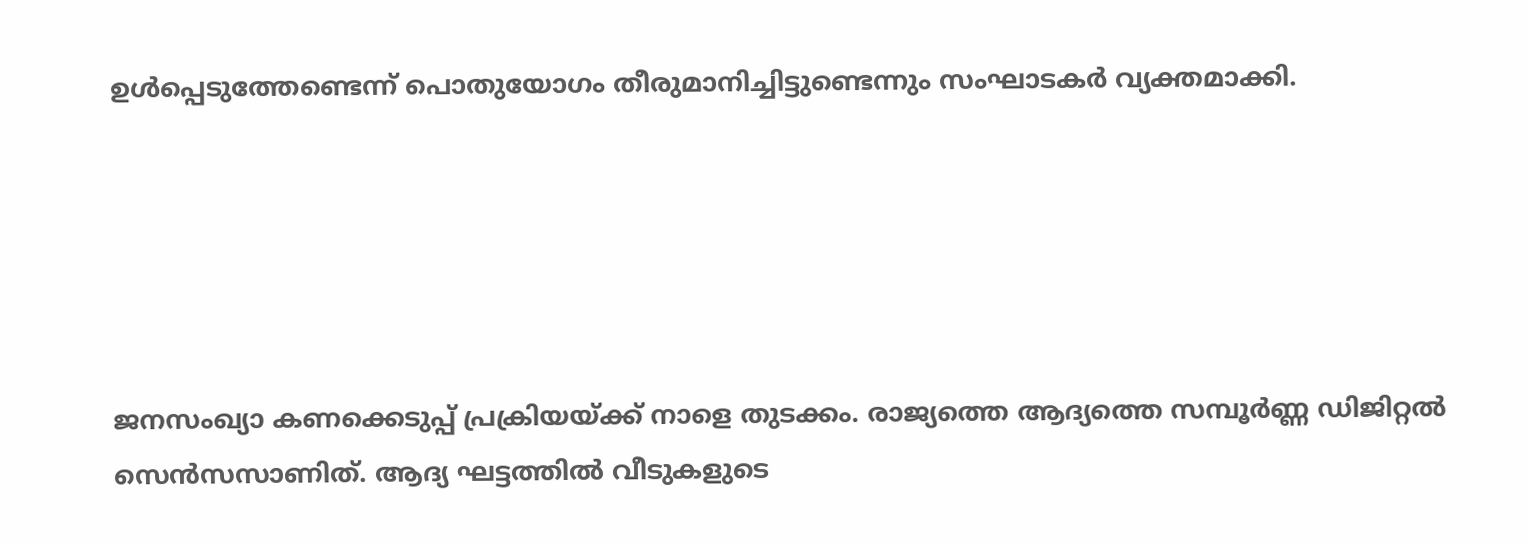ഉൾപ്പെടുത്തേണ്ടെന്ന് പൊതുയോഗം തീരുമാനിച്ചിട്ടുണ്ടെന്നും സംഘാടകർ വ്യക്തമാക്കി.





ജനസംഖ്യാ കണക്കെടുപ്പ് പ്രക്രിയയ്ക്ക് നാളെ തുടക്കം. രാജ്യത്തെ ആദ്യത്തെ സമ്പൂര്‍ണ്ണ ഡിജിറ്റല്‍ സെന്‍സസാണിത്. ആദ്യ ഘട്ടത്തില്‍ വീടുകളുടെ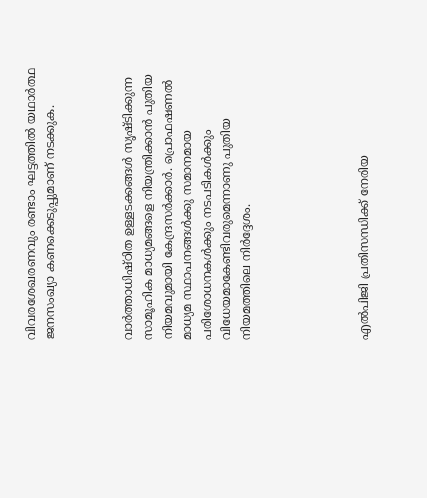വിവരശേഖരണവും രണ്ടാം ഘട്ടത്തില്‍ യഥാര്‍ത്ഥ ജനസംഖ്യാ കണക്കെടുപ്പുമാണ് നടക്കുക.



വാര്‍ത്താധിഷ്ഠിത ഉള്ളടക്കങ്ങള്‍ സൃഷ്ടിക്കുന്ന സാമൂഹിക മാധ്യമങ്ങളെ നിയന്ത്രിക്കാന്‍ പുതിയ നിയമവുമായി കേന്ദ്രസര്‍ക്കാര്‍. പ്രൊഫഷണല്‍ മാധ്യമ സ്ഥാപനങ്ങള്‍ക്കു സമാനമായ പരിശോധനകള്‍ക്കും നടപടികള്‍ക്കും വിധേയമാകേണ്ടിവരുമെന്നാണു പുതിയ നിയമത്തിലെ നിര്‍ദ്ദേശം.





എൽപിജി പ്രതിസന്ധിക്ക് നേരിയ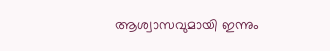ആശ്വാസവുമായി ഇന്നും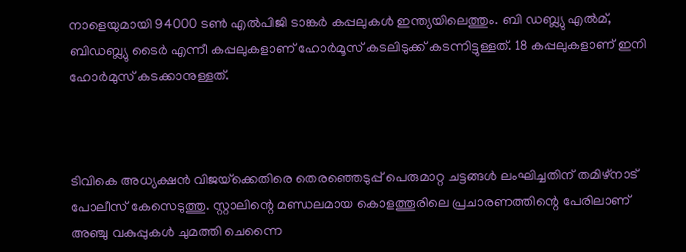നാളെയുമായി 94000 ടൺ എൽപിജി ടാങ്കർ കപ്പലുകൾ ഇന്ത്യയിലെത്തും. ബി ഡബ്ല്യു എൽമ്, ബിഡബ്ല്യു ടൈർ എന്നീ കപ്പലുകളാണ് ഹോർമൂസ് കടലിടുക്ക് കടന്നിട്ടുള്ളത്. 18 കപ്പലുകളാണ് ഇനി ഹോർമുസ് കടക്കാനുള്ളത്.



ടിവികെ അധ്യക്ഷന്‍ വിജയ്‌ക്കെതിരെ തെരഞ്ഞെടുപ്പ് പെരുമാറ്റ ചട്ടങ്ങള്‍ ലംഘിച്ചതിന് തമിഴ്‌നാട് പോലീസ് കേസെടുത്തു. സ്റ്റാലിന്റെ മണ്ഡലമായ കൊളത്തൂരിലെ പ്രചാരണത്തിന്റെ പേരിലാണ് അഞ്ചു വകുപ്പുകള്‍ ചുമത്തി ചെന്നൈ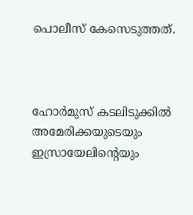പൊലീസ് കേസെടുത്തത്.



ഹോര്‍മുസ് കടലിടുക്കില്‍ അമേരിക്കയുടെയും ഇസ്രായേലിന്റെയും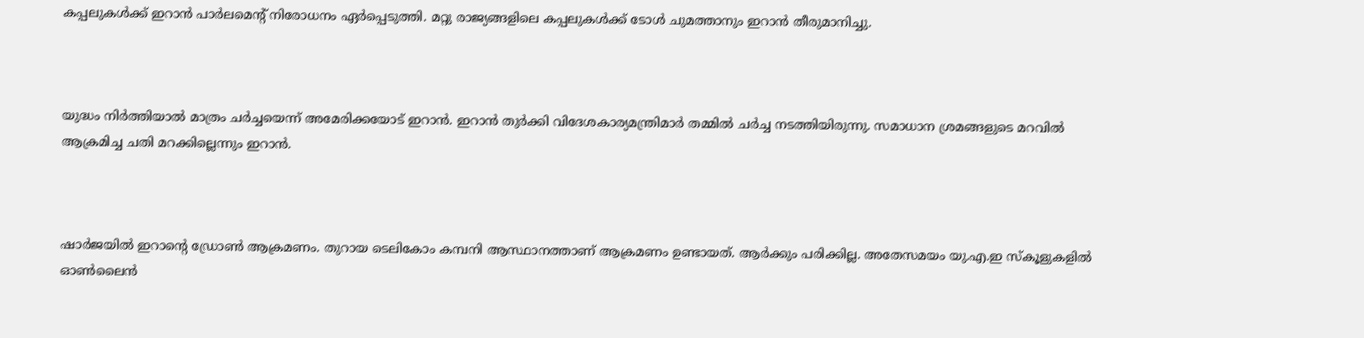കപ്പലുകള്‍ക്ക് ഇറാന്‍ പാര്‍ലമെന്റ് നിരോധനം ഏര്‍പ്പെടുത്തി. മറ്റു രാജ്യങ്ങളിലെ കപ്പലുകള്‍ക്ക് ടോള്‍ ചുമത്താനും ഇറാന്‍ തീരുമാനിച്ചു.



യുദ്ധം നിര്‍ത്തിയാല്‍ മാത്രം ചര്‍ച്ചയെന്ന് അമേരിക്കയോട് ഇറാന്‍. ഇറാന്‍ തുര്‍ക്കി വിദേശകാര്യമന്ത്രിമാര്‍ തമ്മില്‍ ചര്‍ച്ച നടത്തിയിരുന്നു. സമാധാന ശ്രമങ്ങളുടെ മറവില്‍ ആക്രമിച്ച ചതി മറക്കില്ലെന്നും ഇറാന്‍.



ഷാര്‍ജയില്‍ ഇറാന്റെ ഡ്രോണ്‍ ആക്രമണം. തുറായ ടെലികോം കമ്പനി ആസ്ഥാനത്താണ് ആക്രമണം ഉണ്ടായത്. ആര്‍ക്കും പരിക്കില്ല. അതേസമയം യു.എ.ഇ സ്‌കൂളുകളില്‍ ഓണ്‍ലൈന്‍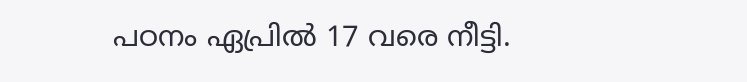പഠനം ഏപ്രില്‍ 17 വരെ നീട്ടി.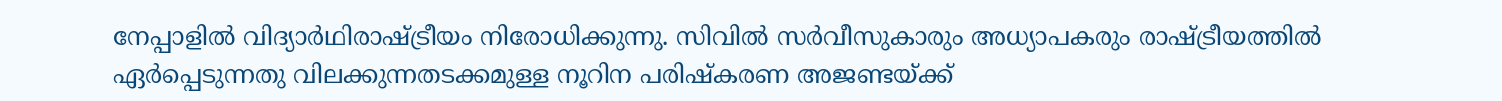നേപ്പാളില്‍ വിദ്യാര്‍ഥിരാഷ്ട്രീയം നിരോധിക്കുന്നു. സിവില്‍ സര്‍വീസുകാരും അധ്യാപകരും രാഷ്ട്രീയത്തില്‍ ഏര്‍പ്പെടുന്നതു വിലക്കുന്നതടക്കമുള്ള നൂറിന പരിഷ്‌കരണ അജണ്ടയ്ക്ക്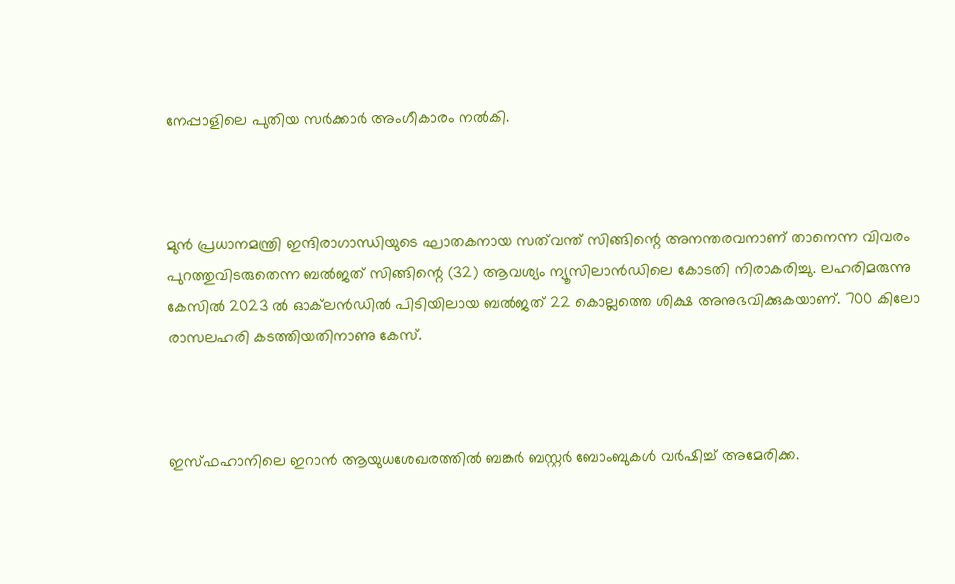നേപ്പാളിലെ പുതിയ സര്‍ക്കാര്‍ അംഗീകാരം നല്‍കി.



മുന്‍ പ്രധാനമന്ത്രി ഇന്ദിരാഗാന്ധിയുടെ ഘാതകനായ സത്‌വന്ത് സിങ്ങിന്റെ അനന്തരവനാണ് താനെന്ന വിവരം പുറത്തുവിടരുതെന്ന ബല്‍ജത് സിങ്ങിന്റെ (32) ആവശ്യം ന്യൂസിലാന്‍ഡിലെ കോടതി നിരാകരിച്ചു. ലഹരിമരുന്നു കേസില്‍ 2023 ല്‍ ഓക്‌ലന്‍ഡില്‍ പിടിയിലായ ബല്‍ജത് 22 കൊല്ലത്തെ ശിക്ഷ അനുഭവിക്കുകയാണ്. 700 കിലോ രാസലഹരി കടത്തിയതിനാണു കേസ്.



ഇസ്ഫഹാനിലെ ഇറാൻ ആയുധശേഖരത്തിൽ ബങ്കർ ബസ്റ്റർ ബോംബുകൾ വർഷിച്ച് അമേരിക്ക.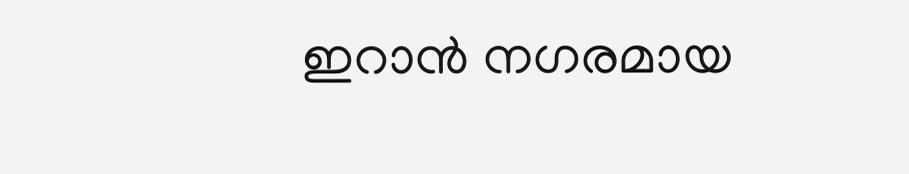ഇറാൻ നഗരമായ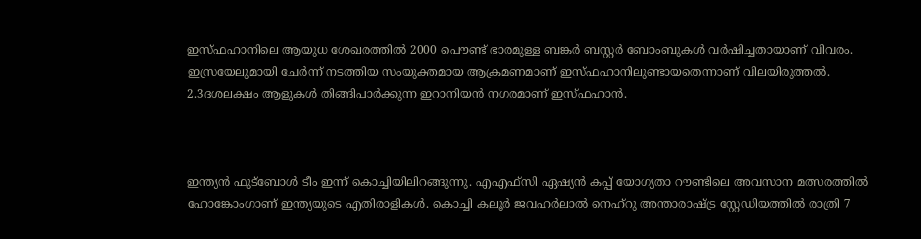ഇസ്ഫഹാനിലെ ആയുധ ശേഖരത്തിൽ 2000 പൌണ്ട് ഭാരമുള്ള ബങ്കർ ബസ്റ്റർ ബോംബുകൾ വർഷിച്ചതായാണ് വിവരം. ഇസ്രയേലുമായി ചേർന്ന് നടത്തിയ സംയുക്തമായ ആക്രമണമാണ് ഇസ്ഫഹാനിലുണ്ടായതെന്നാണ് വിലയിരുത്തൽ. 2.3ദശലക്ഷം ആളുകൾ തിങ്ങിപാർക്കുന്ന ഇറാനിയൻ നഗരമാണ് ഇസ്ഫഹാൻ.



ഇന്ത്യൻ ഫുട്ബോൾ ടീം ഇന്ന് കൊച്ചിയിലിറങ്ങുന്നു. എഎഫ്സി ഏഷ്യൻ കപ്പ് യോഗ്യതാ റൗണ്ടിലെ അവസാന മത്സരത്തിൽ ഹോങ്കോംഗാണ് ഇന്ത്യയുടെ എതിരാളികൾ. കൊച്ചി കലൂർ ജവഹർലാൽ നെഹ്‌റു അന്താരാഷ്ട്ര സ്റ്റേഡിയത്തിൽ രാത്രി 7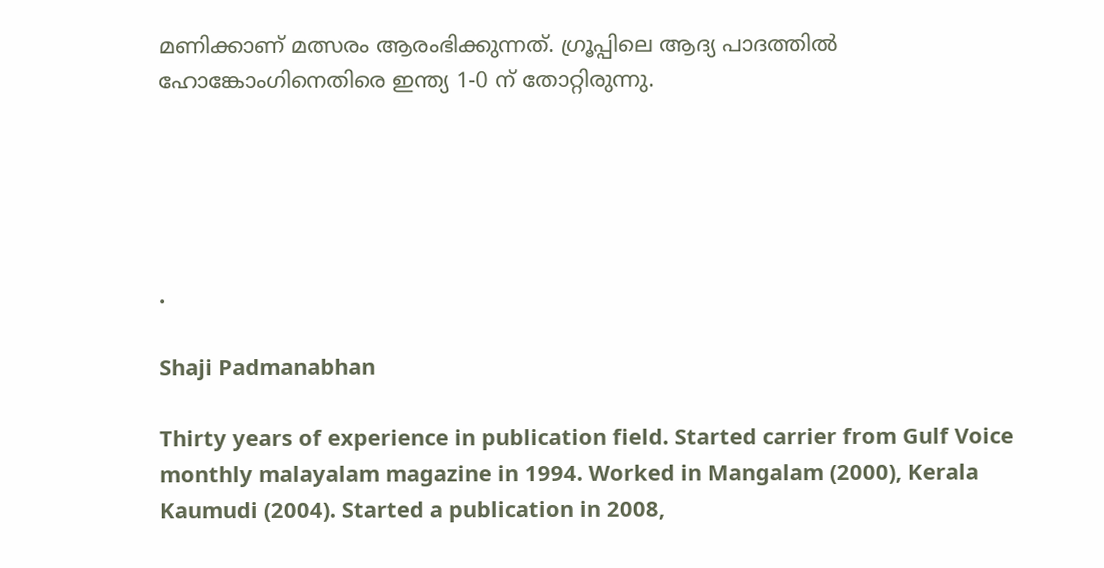മണിക്കാണ് മത്സരം ആരംഭിക്കുന്നത്. ഗ്രൂപ്പിലെ ആദ്യ പാദത്തിൽ ഹോങ്കോംഗിനെതിരെ ഇന്ത്യ 1-0 ന് തോറ്റിരുന്നു.





.

Shaji Padmanabhan

Thirty years of experience in publication field. Started carrier from Gulf Voice monthly malayalam magazine in 1994. Worked in Mangalam (2000), Kerala Kaumudi (2004). Started a publication in 2008,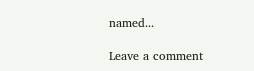named...

Leave a comment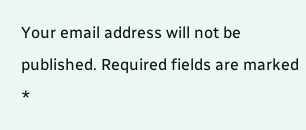Your email address will not be published. Required fields are marked *